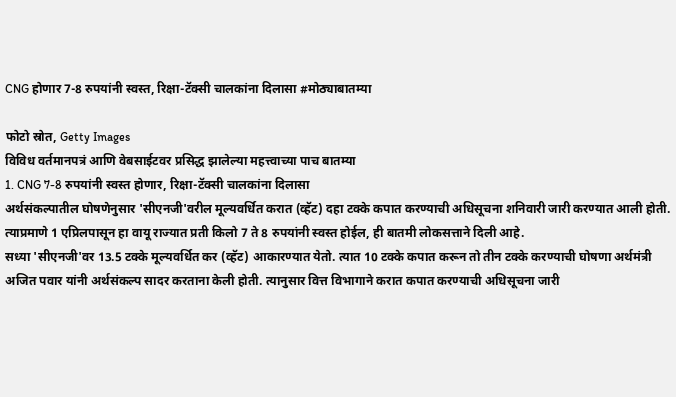CNG होणार 7-8 रुपयांनी स्वस्त, रिक्षा-टॅक्सी चालकांना दिलासा #मोठ्याबातम्या

फोटो स्रोत, Getty Images
विविध वर्तमानपत्रं आणि वेबसाईटवर प्रसिद्ध झालेल्या महत्त्वाच्या पाच बातम्या
1. CNG 7-8 रुपयांनी स्वस्त होणार, रिक्षा-टॅक्सी चालकांना दिलासा
अर्थसंकल्पातील घोषणेनुसार 'सीएनजी'वरील मूल्यवर्धित करात (व्हॅट) दहा टक्के कपात करण्याची अधिसूचना शनिवारी जारी करण्यात आली होती. त्याप्रमाणे 1 एप्रिलपासून हा वायू राज्यात प्रती किलो 7 ते 8 रुपयांनी स्वस्त होईल, ही बातमी लोकसत्ताने दिली आहे.
सध्या 'सीएनजी'वर 13.5 टक्के मूल्यवर्धित कर (व्हॅट) आकारण्यात येतो. त्यात 10 टक्के कपात करून तो तीन टक्के करण्याची घोषणा अर्थमंत्री अजित पवार यांनी अर्थसंकल्प सादर करताना केली होती. त्यानुसार वित्त विभागाने करात कपात करण्याची अधिसूचना जारी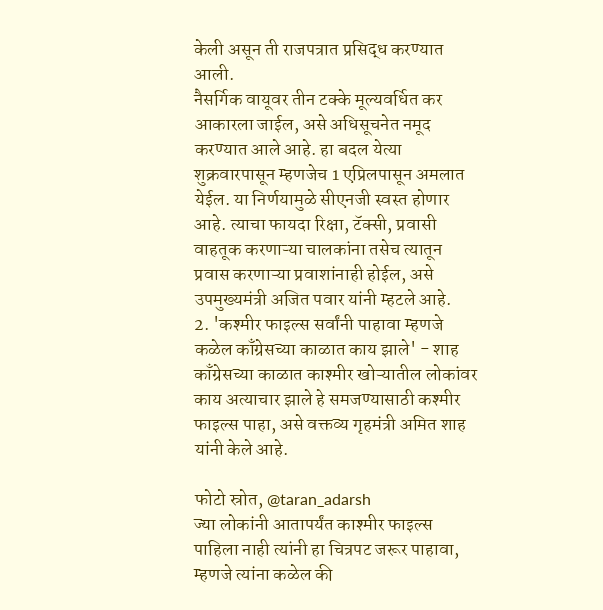केली असून ती राजपत्रात प्रसिद्ध करण्यात आली.
नैसर्गिक वायूवर तीन टक्के मूल्यवर्धित कर आकारला जाईल, असे अधिसूचनेत नमूद करण्यात आले आहे. हा बदल येत्या शुक्रवारपासून म्हणजेच 1 एप्रिलपासून अमलात येईल. या निर्णयामुळे सीएनजी स्वस्त होणार आहे. त्याचा फायदा रिक्षा, टॅक्सी, प्रवासी वाहतूक करणाऱ्या चालकांना तसेच त्यातून प्रवास करणाऱ्या प्रवाशांनाही होईल, असे उपमुख्यमंत्री अजित पवार यांनी म्हटले आहे.
2. 'कश्मीर फाइल्स सर्वांनी पाहावा म्हणजे कळेल काँग्रेसच्या काळात काय झाले' - शाह
काँग्रेसच्या काळात काश्मीर खोऱ्यातील लोकांवर काय अत्याचार झाले हे समजण्यासाठी कश्मीर फाइल्स पाहा, असे वक्तव्य गृहमंत्री अमित शाह यांनी केले आहे.

फोटो स्रोत, @taran_adarsh
ज्या लोकांनी आतापर्यंत काश्मीर फाइल्स पाहिला नाही त्यांनी हा चित्रपट जरूर पाहावा, म्हणजे त्यांना कळेल की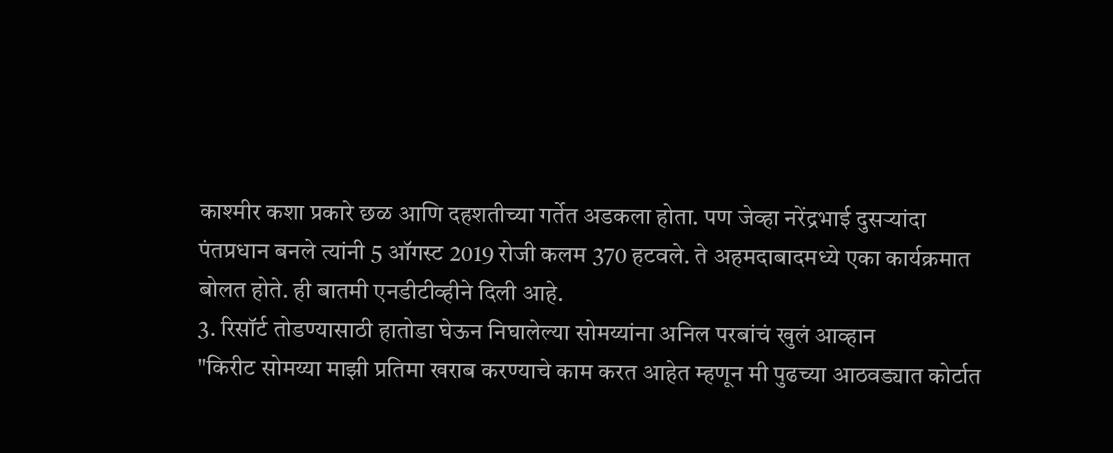काश्मीर कशा प्रकारे छळ आणि दहशतीच्या गर्तेत अडकला होता. पण जेव्हा नरेंद्रभाई दुसऱ्यांदा पंतप्रधान बनले त्यांनी 5 ऑगस्ट 2019 रोजी कलम 370 हटवले. ते अहमदाबादमध्ये एका कार्यक्रमात बोलत होते. ही बातमी एनडीटीव्हीने दिली आहे.
3. रिसॉर्ट तोडण्यासाठी हातोडा घेऊन निघालेल्या सोमय्यांना अनिल परबांचं खुलं आव्हान
"किरीट सोमय्या माझी प्रतिमा खराब करण्याचे काम करत आहेत म्हणून मी पुढच्या आठवड्यात कोर्टात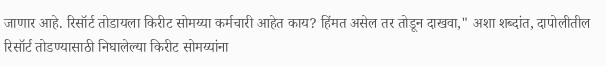जाणार आहे. रिसॉर्ट तोडायला किरीट सोमय्या कर्मचारी आहेत काय? हिंमत असेल तर तोडून दाखवा," अशा शब्दांत, दापोलीतील रिसॉर्ट तोडण्यासाठी निघालेल्या किरीट सोमय्यांना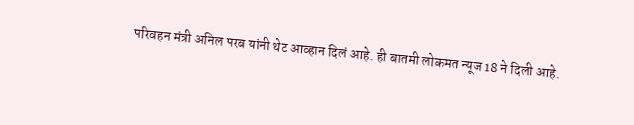परिवहन मंत्री अनिल परब यांनी थेट आव्हान दिलं आहे. ही बातमी लोकमत न्यूज 18 ने दिली आहे.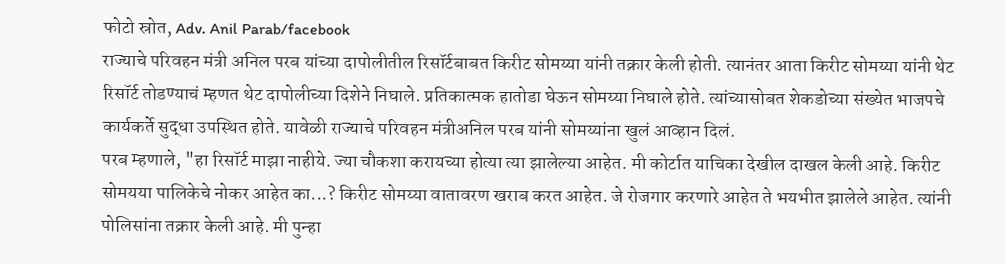फोटो स्रोत, Adv. Anil Parab/facebook
राज्याचे परिवहन मंत्री अनिल परब यांच्या दापोलीतील रिसॉर्टबाबत किरीट सोमय्या यांनी तक्रार केली होती. त्यानंतर आता किरीट सोमय्या यांनी थेट रिसॉर्ट तोडण्याचं म्हणत थेट दापोलीच्या दिशेने निघाले. प्रतिकात्मक हातोडा घेऊन सोमय्या निघाले होते. त्यांच्यासोबत शेकडोच्या संख्येत भाजपचे कार्यकर्ते सुद्धा उपस्थित होते. यावेळी राज्याचे परिवहन मंत्रीअनिल परब यांनी सोमय्यांना खुलं आव्हान दिलं.
परब म्हणाले, "हा रिसॉर्ट माझा नाहीये. ज्या चौकशा करायच्या होत्या त्या झालेल्या आहेत. मी कोर्टात याचिका देखील दाखल केली आहे. किरीट सोमयया पालिकेचे नोकर आहेत का...? किरीट सोमय्या वातावरण खराब करत आहेत. जे रोजगार करणारे आहेत ते भयभीत झालेले आहेत. त्यांनी पोलिसांना तक्रार केली आहे. मी पुन्हा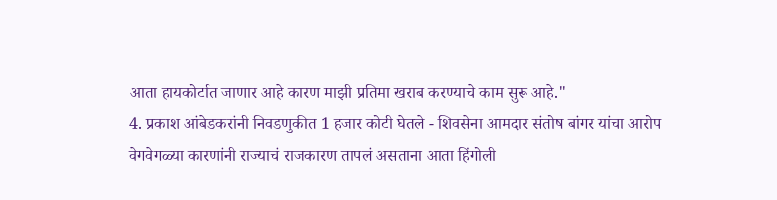आता हायकोर्टात जाणार आहे कारण माझी प्रतिमा खराब करण्याचे काम सुरू आहे."
4. प्रकाश आंबेडकरांनी निवडणुकीत 1 हजार कोटी घेतले - शिवसेना आमदार संतोष बांगर यांचा आरोप
वेगवेगळ्या कारणांनी राज्याचं राजकारण तापलं असताना आता हिंगोली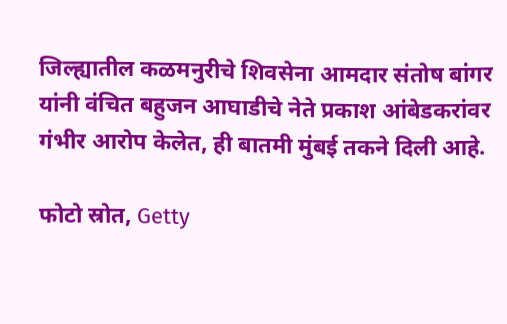जिल्ह्यातील कळमनुरीचे शिवसेना आमदार संतोष बांगर यांनी वंचित बहुजन आघाडीचे नेते प्रकाश आंबेडकरांवर गंभीर आरोप केलेत, ही बातमी मुंबई तकने दिली आहे.

फोटो स्रोत, Getty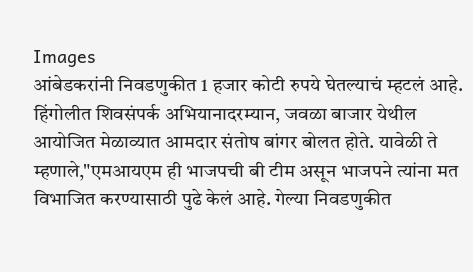Images
आंबेडकरांनी निवडणुकीत 1 हजार कोटी रुपये घेतल्याचं म्हटलं आहे. हिंगोलीत शिवसंपर्क अभियानादरम्यान, जवळा बाजार येथील आयोजित मेळाव्यात आमदार संतोष बांगर बोलत होते. यावेळी ते म्हणाले,"एमआयएम ही भाजपची बी टीम असून भाजपने त्यांना मत विभाजित करण्यासाठी पुढे केलं आहे. गेल्या निवडणुकीत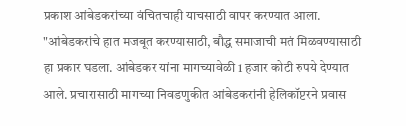प्रकाश आंबेडकरांच्या वंचितचाही याचसाठी वापर करण्यात आला.
"आंबेडकरांचे हात मजबूत करण्यासाठी, बौद्ध समाजाची मतं मिळवण्यासाठी हा प्रकार घडला. आंबेडकर यांना मागच्यावेळी 1 हजार कोटी रुपये देण्यात आले. प्रचारासाठी मागच्या निवडणुकीत आंबेडकरांनी हेलिकॉप्टरने प्रवास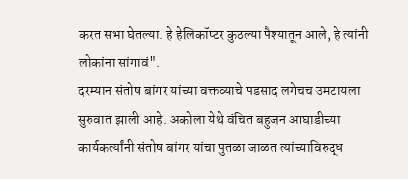करत सभा घेतल्या. हे हेलिकॉप्टर कुठल्या पैश्यातून आले, हे त्यांनी लोकांना सांगावं".
दरम्यान संतोष बांगर यांच्या वक्तव्याचे पडसाद लगेचच उमटायला सुरुवात झाली आहे. अकोला येथे वंचित बहुजन आघाडीच्या कार्यकर्त्यांनी संतोष बांगर यांचा पुतळा जाळत त्यांच्याविरुद्ध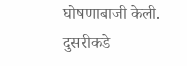घोषणाबाजी केली. दुसरीकडे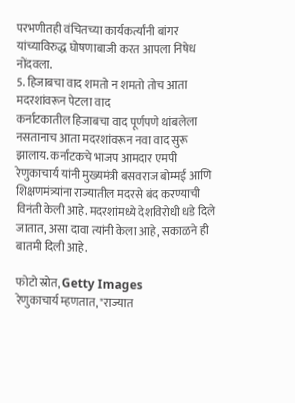परभणीतही वंचितच्या कार्यकर्त्यांनी बांगर यांच्याविरुद्ध घोषणाबाजी करत आपला निषेध नोंदवला.
5. हिजाबचा वाद शमतो न शमतो तोच आता मदरशांवरून पेटला वाद
कर्नाटकातील हिजाबचा वाद पूर्णपणे थांबलेला नसतानाच आता मदरशांवरून नवा वाद सुरू झालाय. कर्नाटकचे भाजप आमदार एमपी रेणुकाचार्य यांनी मुख्यमंत्री बसवराज बोम्मई आणि शिक्षणमंत्र्यांना राज्यातील मदरसे बंद करण्याची विनंती केली आहे. मदरशांमध्ये देशविरोधी धडे दिले जातात, असा दावा त्यांनी केला आहे, सकाळने ही बातमी दिली आहे.

फोटो स्रोत, Getty Images
रेणुकाचार्य म्हणतात, "राज्यात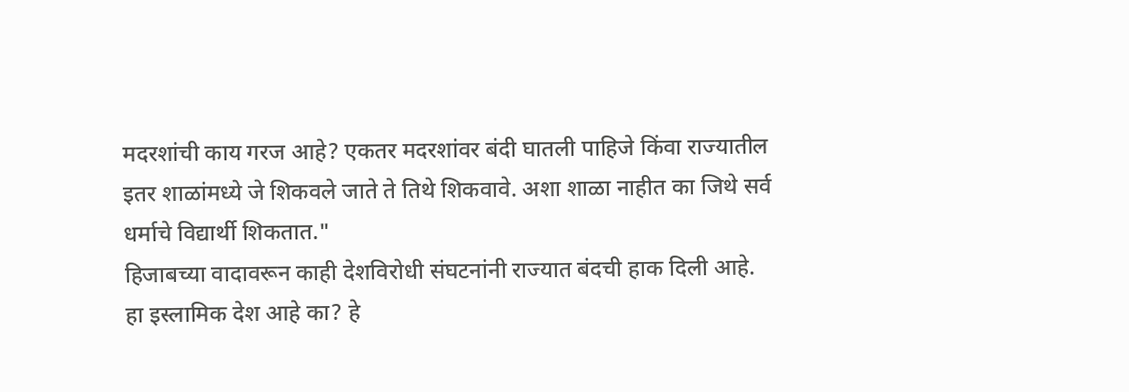मदरशांची काय गरज आहे? एकतर मदरशांवर बंदी घातली पाहिजे किंवा राज्यातील इतर शाळांमध्ये जे शिकवले जाते ते तिथे शिकवावे. अशा शाळा नाहीत का जिथे सर्व धर्माचे विद्यार्थी शिकतात."
हिजाबच्या वादावरून काही देशविरोधी संघटनांनी राज्यात बंदची हाक दिली आहे. हा इस्लामिक देश आहे का? हे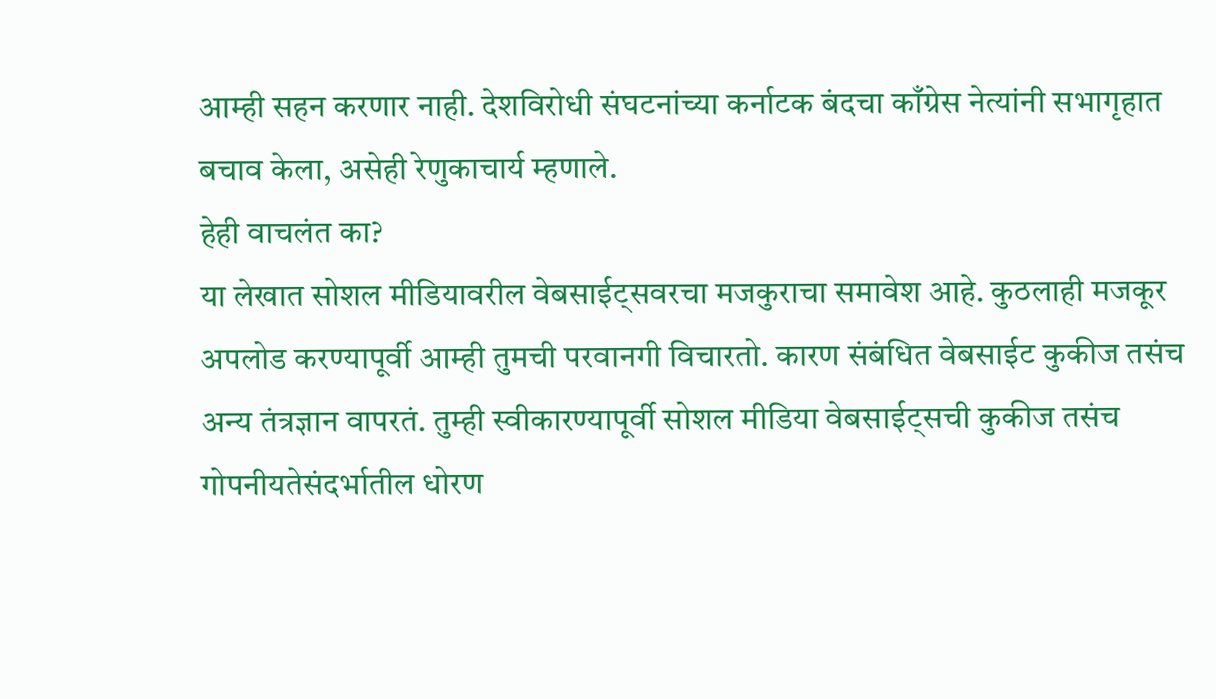आम्ही सहन करणार नाही. देशविरोधी संघटनांच्या कर्नाटक बंदचा काँग्रेस नेत्यांनी सभागृहात बचाव केला, असेही रेणुकाचार्य म्हणाले.
हेही वाचलंत का?
या लेखात सोशल मीडियावरील वेबसाईट्सवरचा मजकुराचा समावेश आहे. कुठलाही मजकूर अपलोड करण्यापूर्वी आम्ही तुमची परवानगी विचारतो. कारण संबंधित वेबसाईट कुकीज तसंच अन्य तंत्रज्ञान वापरतं. तुम्ही स्वीकारण्यापूर्वी सोशल मीडिया वेबसाईट्सची कुकीज तसंच गोपनीयतेसंदर्भातील धोरण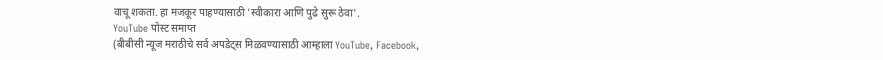वाचू शकता. हा मजकूर पाहण्यासाठी 'स्वीकारा आणि पुढे सुरू ठेवा'.
YouTube पोस्ट समाप्त
(बीबीसी न्यूज मराठीचे सर्व अपडेट्स मिळवण्यासाठी आम्हाला YouTube, Facebook,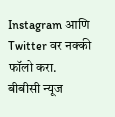Instagram आणि Twitter वर नक्की फॉलो करा.
बीबीसी न्यूज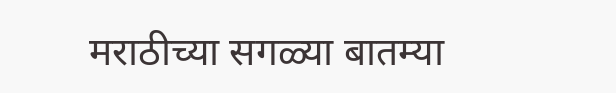मराठीच्या सगळ्या बातम्या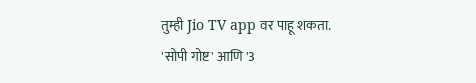तुम्ही Jio TV app वर पाहू शकता.
'सोपी गोष्ट' आणि '3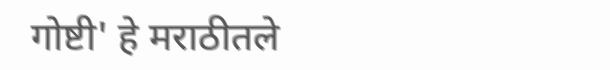गोष्टी' हे मराठीतले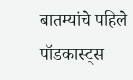बातम्यांचे पहिले पॉडकास्ट्स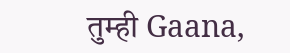तुम्ही Gaana,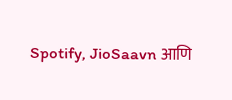Spotify, JioSaavn आणि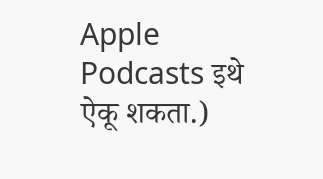Apple Podcasts इथे ऐकू शकता.)